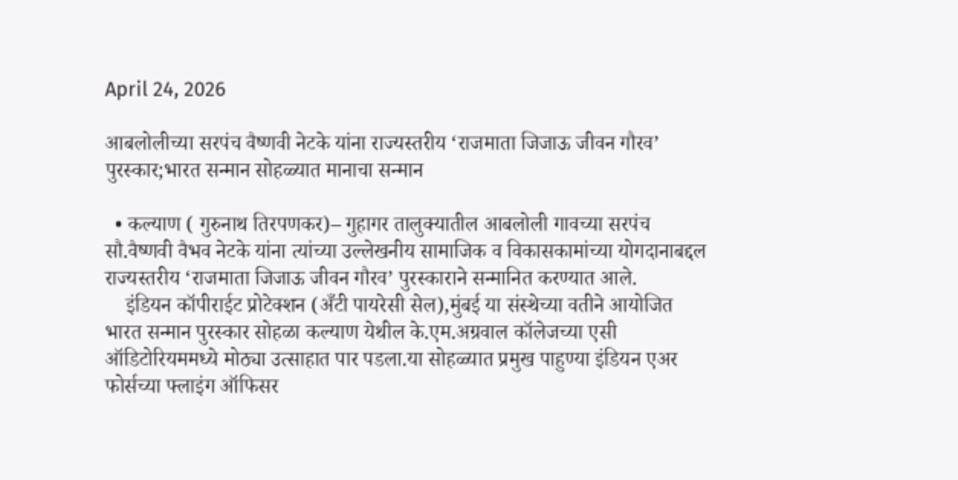April 24, 2026

आबलोलीच्या सरपंच वैष्णवी नेटके यांना राज्यस्तरीय ‘राजमाता जिजाऊ जीवन गौरव’ पुरस्कार;भारत सन्मान सोहळ्यात मानाचा सन्मान

  • कल्याण ( गुरुनाथ तिरपणकर)– गुहागर तालुक्यातील आबलोली गावच्या सरपंच सौ.वैष्णवी वैभव नेटके यांना त्यांच्या उल्लेखनीय सामाजिक व विकासकामांच्या योगदानाबद्दल राज्यस्तरीय ‘राजमाता जिजाऊ जीवन गौरव’ पुरस्काराने सन्मानित करण्यात आले.
    इंडियन कॉपीराईट प्रोटेक्शन (अँटी पायरेसी सेल),मुंबई या संस्थेच्या वतीने आयोजित भारत सन्मान पुरस्कार सोहळा कल्याण येथील के.एम.अग्रवाल कॉलेजच्या एसी ऑडिटोरियममध्ये मोठ्या उत्साहात पार पडला.या सोहळ्यात प्रमुख पाहुण्या इंडियन एअर फोर्सच्या फ्लाइंग ऑफिसर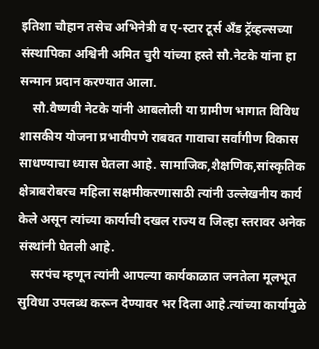इतिशा चौहान तसेच अभिनेत्री व ए-स्टार टूर्स अँड ट्रॅव्हल्सच्या संस्थापिका अश्विनी अमित चुरी यांच्या हस्ते सौ.नेटके यांना हा सन्मान प्रदान करण्यात आला.
    सौ.वैष्णवी नेटके यांनी आबलोली या ग्रामीण भागात विविध शासकीय योजना प्रभावीपणे राबवत गावाचा सर्वांगीण विकास साधण्याचा ध्यास घेतला आहे. सामाजिक,शैक्षणिक,सांस्कृतिक क्षेत्राबरोबरच महिला सक्षमीकरणासाठी त्यांनी उल्लेखनीय कार्य केले असून त्यांच्या कार्याची दखल राज्य व जिल्हा स्तरावर अनेक संस्थांनी घेतली आहे.
    सरपंच म्हणून त्यांनी आपल्या कार्यकाळात जनतेला मूलभूत सुविधा उपलब्ध करून देण्यावर भर दिला आहे.त्यांच्या कार्यामुळे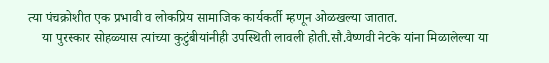त्या पंचक्रोशीत एक प्रभावी व लोकप्रिय सामाजिक कार्यकर्ती म्हणून ओळखल्या जातात.
    या पुरस्कार सोहळ्यास त्यांच्या कुटुंबीयांनीही उपस्थिती लावली होती.सौ.वैष्णवी नेटके यांना मिळालेल्या या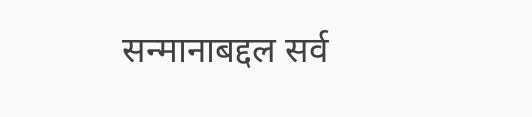सन्मानाबद्दल सर्व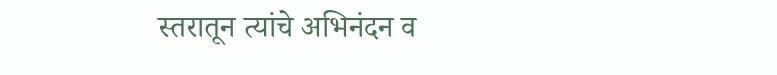स्तरातून त्यांचे अभिनंदन व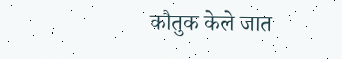कौतुक केले जात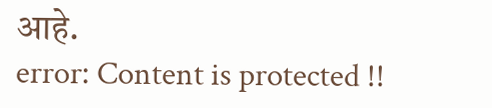आहे.
error: Content is protected !!